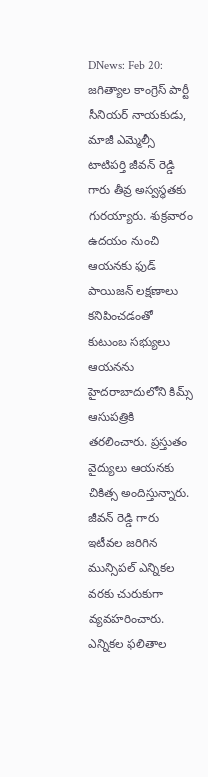DNews: Feb 20: జగిత్యాల కాంగ్రెస్ పార్టీ సీనియర్ నాయకుడు, మాజీ ఎమ్మెల్సీ టాటిపర్తి జీవన్ రెడ్డి గారు తీవ్ర అస్వస్థతకు గురయ్యారు. శుక్రవారం ఉదయం నుంచి ఆయనకు ఫుడ్ పాయిజన్ లక్షణాలు కనిపించడంతో కుటుంబ సభ్యులు ఆయనను హైదరాబాదులోని కిమ్స్ ఆసుపత్రికి తరలించారు. ప్రస్తుతం వైద్యులు ఆయనకు చికిత్స అందిస్తున్నారు. జీవన్ రెడ్డి గారు ఇటీవల జరిగిన మున్సిపల్ ఎన్నికల వరకు చురుకుగా వ్యవహరించారు. ఎన్నికల ఫలితాల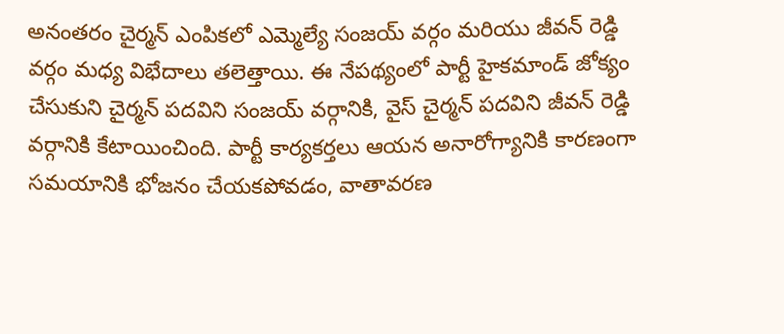అనంతరం చైర్మన్ ఎంపికలో ఎమ్మెల్యే సంజయ్ వర్గం మరియు జీవన్ రెడ్డి వర్గం మధ్య విభేదాలు తలెత్తాయి. ఈ నేపథ్యంలో పార్టీ హైకమాండ్ జోక్యం చేసుకుని చైర్మన్ పదవిని సంజయ్ వర్గానికి, వైస్ చైర్మన్ పదవిని జీవన్ రెడ్డి వర్గానికి కేటాయించింది. పార్టీ కార్యకర్తలు ఆయన అనారోగ్యానికి కారణంగా సమయానికి భోజనం చేయకపోవడం, వాతావరణ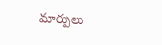మార్పులు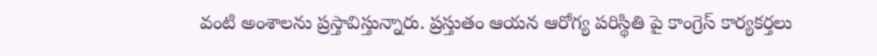వంటి అంశాలను ప్రస్తావిస్తున్నారు. ప్రస్తుతం ఆయన ఆరోగ్య పరిస్థితి పై కాంగ్రెస్ కార్యకర్తలు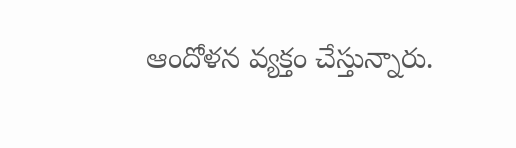ఆందోళన వ్యక్తం చేస్తున్నారు.